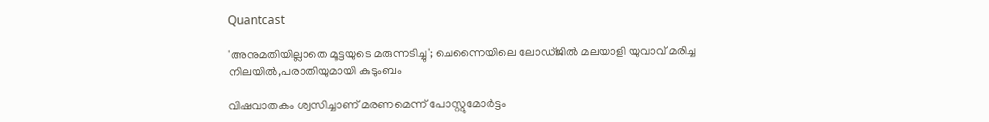Quantcast

'അനുമതിയില്ലാതെ മൂട്ടയുടെ മരുന്നടിച്ചു'; ചെന്നൈയിലെ ലോഡ്ജിൽ മലയാളി യുവാവ് മരിച്ച നിലയിൽ,പരാതിയുമായി കുടുംബം

വിഷവാതകം ശ്വസിച്ചാണ് മരണമെന്ന് പോസ്റ്റുമോര്‍ട്ടം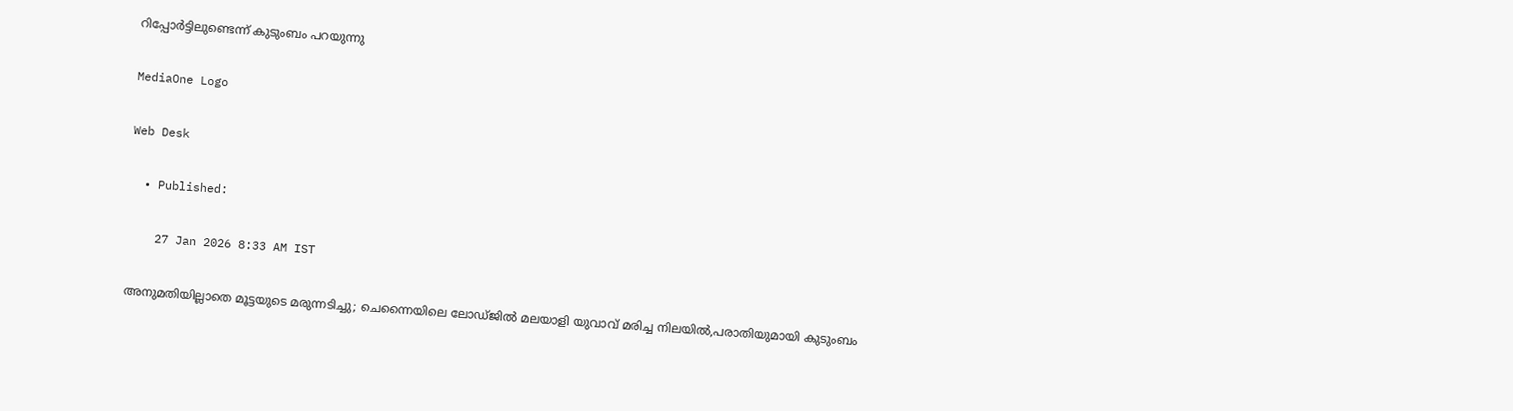റിപ്പോര്‍ട്ടിലുണ്ടെന്ന് കുടുംബം പറയുന്നു

MediaOne Logo

Web Desk

  • Published:

    27 Jan 2026 8:33 AM IST

അനുമതിയില്ലാതെ മൂട്ടയുടെ മരുന്നടിച്ചു; ചെന്നൈയിലെ ലോഡ്ജിൽ മലയാളി യുവാവ് മരിച്ച നിലയിൽ,പരാതിയുമായി കുടുംബം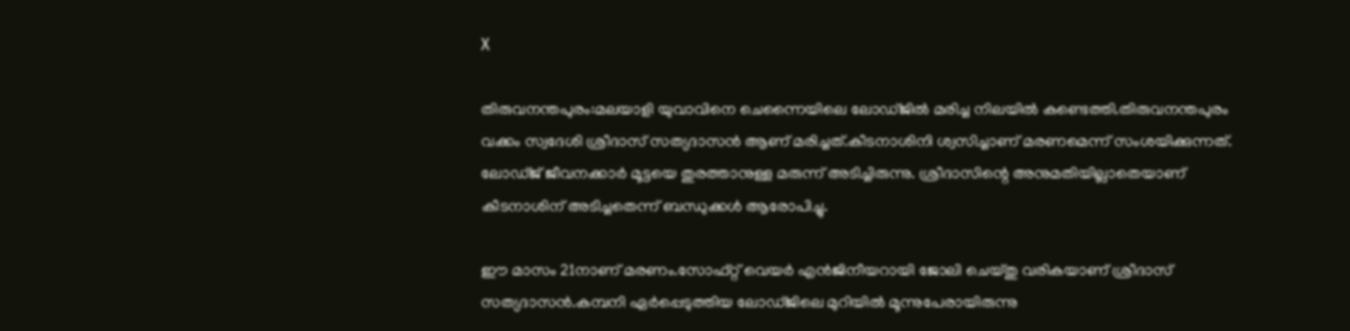X

തിരുവനന്തപുരം:മലയാളി യുവാവിനെ ചെന്നൈയിലെ ലോഡ്ജിൽ മരിച്ച നിലയിൽ കണ്ടെത്തി.തിരുവനന്തപുരം വക്കം സ്വദേശി ശ്രീദാസ് സത്യദാസൻ ആണ് മരിച്ചത്.കീടനാശിനി ശ്വസിച്ചാണ് മരണമെന്ന് സംശയിക്കുന്നത്. ലോഡ്ജ് ജീവനക്കാർ മൂട്ടയെ തുരത്താനുള്ള മരുന്ന് അടിച്ചിരുന്നു. ശ്രീദാസിന്റെ അനുമതിയില്ലാതെയാണ് കീടനാശിന് അടിച്ചതെന്ന് ബന്ധുക്കൾ ആരോപിച്ചു.

ഈ മാസം 21നാണ് മരണം.സോഫ്റ്റ് വെയർ എൻജിനീയറായി ജോലി ചെയ്തു വരികയാണ് ശ്രീദാസ് സത്യദാസൻ.കമ്പനി ഏര്‍പ്പെടുത്തിയ ലോഡ്ജിലെ മുറിയില്‍ മൂന്നുപേരായിരുന്നു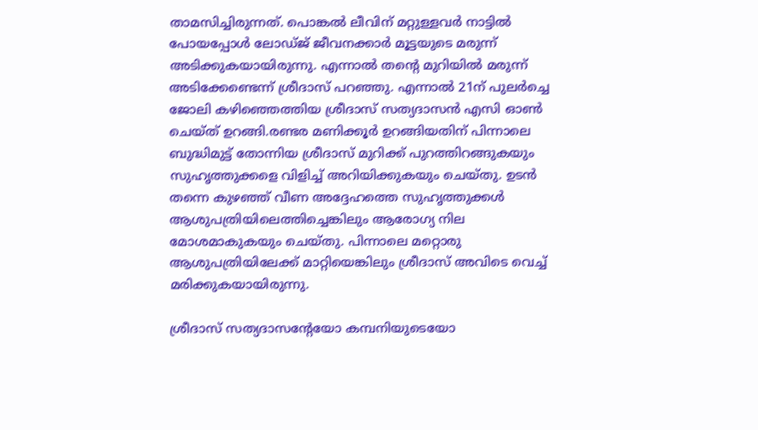താമസിച്ചിരുന്നത്. പൊങ്കല്‍ ലീവിന് മറ്റുള്ളവര്‍ നാട്ടില്‍ പോയപ്പോള്‍ ലോഡ്ജ് ജീവനക്കാര്‍ മൂട്ടയുടെ മരുന്ന് അടിക്കുകയായിരുന്നു. എന്നാല്‍ തന്‍റെ മുറിയില്‍ മരുന്ന് അടിക്കേണ്ടെന്ന് ശ്രീദാസ് പറഞ്ഞു. എന്നാല്‍ 21ന് പുലര്‍ച്ചെ ജോലി കഴിഞ്ഞെത്തിയ ശ്രീദാസ് സത്യദാസൻ എസി ഓണ്‍ ചെയ്ത് ഉറങ്ങി.രണ്ടര മണിക്കൂര്‍ ഉറങ്ങിയതിന് പിന്നാലെ ബുദ്ധിമുട്ട് തോന്നിയ ശ്രീദാസ് മുറിക്ക് പുറത്തിറങ്ങുകയും സുഹൃത്തുക്കളെ വിളിച്ച് അറിയിക്കുകയും ചെയ്തു. ഉടന്‍ തന്നെ കുഴഞ്ഞ് വീണ അദ്ദേഹത്തെ സുഹൃത്തുക്കള്‍ ആശുപത്രിയിലെത്തിച്ചെങ്കിലും ആരോഗ്യ നില മോശമാകുകയും ചെയ്തു. പിന്നാലെ മറ്റൊരു ആശുപത്രിയിലേക്ക് മാറ്റിയെങ്കിലും ശ്രീദാസ് അവിടെ വെച്ച് മരിക്കുകയായിരുന്നു.

ശ്രീദാസ് സത്യദാസന്‍റേയോ കമ്പനിയുടെയോ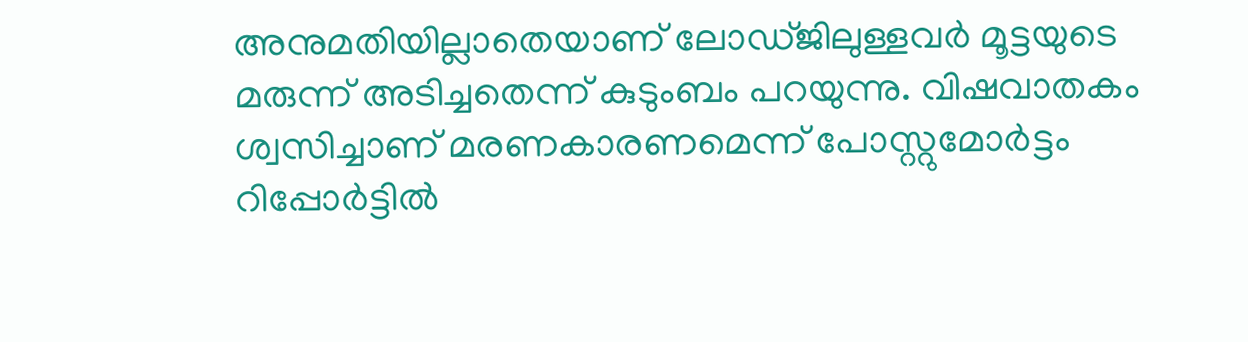അനുമതിയില്ലാതെയാണ് ലോഡ്ജിലുള്ളവര്‍ മൂട്ടയുടെ മരുന്ന് അടിച്ചതെന്ന് കുടുംബം പറയുന്നു. വിഷവാതകം ശ്വസിച്ചാണ് മരണകാരണമെന്ന് പോസ്റ്റുമോര്‍ട്ടം റിപ്പോര്‍ട്ടില്‍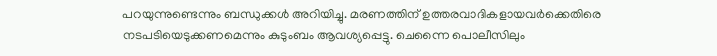പറയുന്നുണ്ടെന്നും ബന്ധുക്കള്‍ അറിയിച്ചു. മരണത്തിന് ഉത്തരവാദികളായവര്‍ക്കെതിരെ നടപടിയെടുക്കണമെന്നും കുടുംബം ആവശ്യപ്പെട്ടു. ചെന്നൈ പൊലീസിലും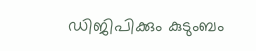ഡിജിപിക്കും കുടുംബം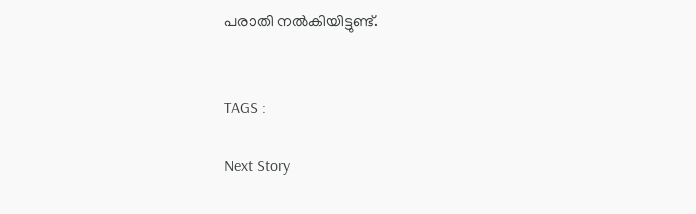പരാതി നല്‍കിയിട്ടുണ്ട്.


TAGS :

Next Story